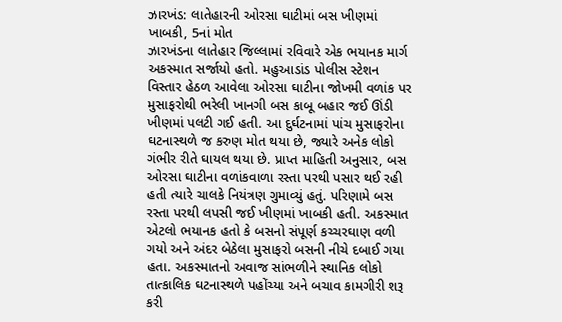ઝારખંડ: લાતેહારની ઓરસા ઘાટીમાં બસ ખીણમાં ખાબકી, 5નાં મોત
ઝારખંડના લાતેહાર જિલ્લામાં રવિવારે એક ભયાનક માર્ગ અકસ્માત સર્જાયો હતો. મહુઆડાંડ પોલીસ સ્ટેશન વિસ્તાર હેઠળ આવેલા ઓરસા ઘાટીના જોખમી વળાંક પર મુસાફરોથી ભરેલી ખાનગી બસ કાબૂ બહાર જઈ ઊંડી ખીણમાં પલટી ગઈ હતી. આ દુર્ઘટનામાં પાંચ મુસાફરોના ઘટનાસ્થળે જ કરુણ મોત થયા છે, જ્યારે અનેક લોકો ગંભીર રીતે ઘાયલ થયા છે. પ્રાપ્ત માહિતી અનુસાર, બસ ઓરસા ઘાટીના વળાંકવાળા રસ્તા પરથી પસાર થઈ રહી હતી ત્યારે ચાલકે નિયંત્રણ ગુમાવ્યું હતું. પરિણામે બસ રસ્તા પરથી લપસી જઈ ખીણમાં ખાબકી હતી. અકસ્માત એટલો ભયાનક હતો કે બસનો સંપૂર્ણ કચ્ચરઘાણ વળી ગયો અને અંદર બેઠેલા મુસાફરો બસની નીચે દબાઈ ગયા હતા. અકસ્માતનો અવાજ સાંભળીને સ્થાનિક લોકો તાત્કાલિક ઘટનાસ્થળે પહોંચ્યા અને બચાવ કામગીરી શરૂ કરી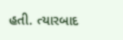હતી. ત્યારબાદ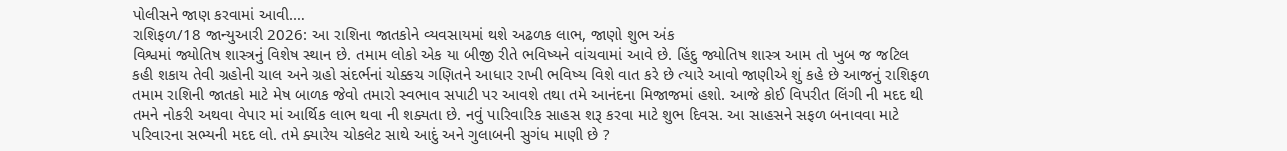પોલીસને જાણ કરવામાં આવી.…
રાશિફળ/18 જાન્યુઆરી 2026: આ રાશિના જાતકોને વ્યવસાયમાં થશે અઢળક લાભ, જાણો શુભ અંક
વિશ્વમાં જ્યોતિષ શાસ્ત્રનું વિશેષ સ્થાન છે. તમામ લોકો એક યા બીજી રીતે ભવિષ્યને વાંચવામાં આવે છે. હિંદુ જ્યોતિષ શાસ્ત્ર આમ તો ખુબ જ જટિલ કહી શકાય તેવી ગ્રહોની ચાલ અને ગ્રહો સંદર્ભનાં ચોક્કચ ગણિતને આધાર રાખી ભવિષ્ય વિશે વાત કરે છે ત્યારે આવો જાણીએ શું કહે છે આજનું રાશિફળ તમામ રાશિની જાતકો માટે મેષ બાળક જેવો તમારો સ્વભાવ સપાટી પર આવશે તથા તમે આનંદના મિજાજમાં હશો. આજે કોઈ વિપરીત લિંગી ની મદદ થી તમને નોકરી અથવા વેપાર માં આર્થિક લાભ થવા ની શક્યતા છે. નવું પારિવારિક સાહસ શરૂ કરવા માટે શુભ દિવસ. આ સાહસને સફળ બનાવવા માટે પરિવારના સભ્યની મદદ લો. તમે ક્યારેય ચોકલેટ સાથે આદું અને ગુલાબની સુગંધ માણી છે ?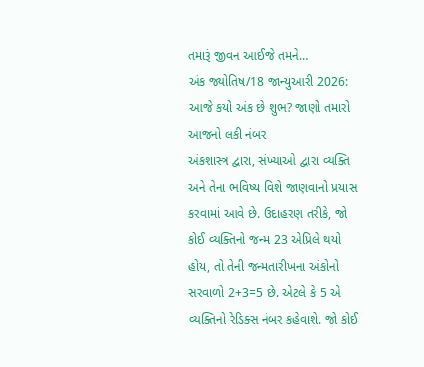તમારૂં જીવન આઈજે તમને…
અંક જ્યોતિષ/18 જાન્યુઆરી 2026: આજે કયો અંક છે શુભ? જાણો તમારો આજનો લકી નંબર
અંકશાસ્ત્ર દ્વારા, સંખ્યાઓ દ્વારા વ્યક્તિ અને તેના ભવિષ્ય વિશે જાણવાનો પ્રયાસ કરવામાં આવે છે. ઉદાહરણ તરીકે, જો કોઈ વ્યક્તિનો જન્મ 23 એપ્રિલે થયો હોય, તો તેની જન્મતારીખના અંકોનો સરવાળો 2+3=5 છે. એટલે કે 5 એ વ્યક્તિનો રેડિક્સ નંબર કહેવાશે. જો કોઈ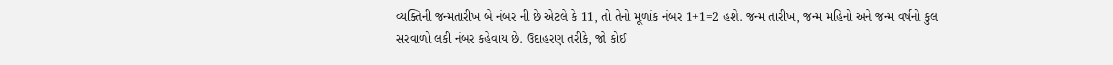વ્યક્તિની જન્મતારીખ બે નંબર ની છે એટલે કે 11, તો તેનો મૂળાંક નંબર 1+1=2 હશે. જન્મ તારીખ, જન્મ મહિનો અને જન્મ વર્ષનો કુલ સરવાળો લકી નંબર કહેવાય છે. ઉદાહરણ તરીકે, જો કોઈ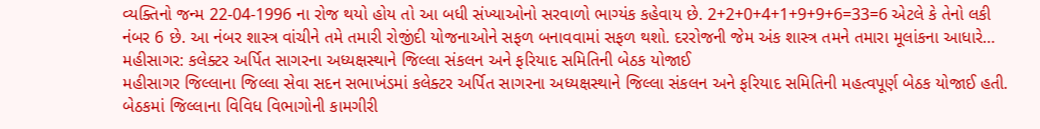વ્યક્તિનો જન્મ 22-04-1996 ના રોજ થયો હોય તો આ બધી સંખ્યાઓનો સરવાળો ભાગ્યંક કહેવાય છે. 2+2+0+4+1+9+9+6=33=6 એટલે કે તેનો લકી નંબર 6 છે. આ નંબર શાસ્ત્ર વાંચીને તમે તમારી રોજીંદી યોજનાઓને સફળ બનાવવામાં સફળ થશો. દરરોજની જેમ અંક શાસ્ત્ર તમને તમારા મૂલાંકના આધારે…
મહીસાગર: કલેક્ટર અર્પિત સાગરના અધ્યક્ષસ્થાને જિલ્લા સંકલન અને ફરિયાદ સમિતિની બેઠક યોજાઈ
મહીસાગર જિલ્લાના જિલ્લા સેવા સદન સભાખંડમાં કલેક્ટર અર્પિત સાગરના અધ્યક્ષસ્થાને જિલ્લા સંકલન અને ફરિયાદ સમિતિની મહત્વપૂર્ણ બેઠક યોજાઈ હતી. બેઠકમાં જિલ્લાના વિવિધ વિભાગોની કામગીરી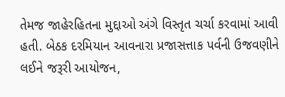તેમજ જાહેરહિતના મુદ્દાઓ અંગે વિસ્તૃત ચર્ચા કરવામાં આવી હતી. બેઠક દરમિયાન આવનારા પ્રજાસત્તાક પર્વની ઉજવણીને લઈને જરૂરી આયોજન,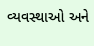વ્યવસ્થાઓ અને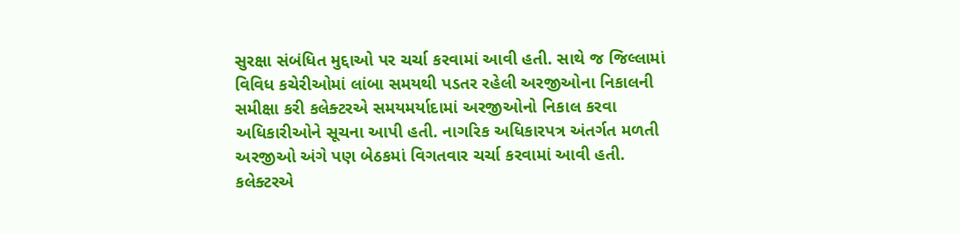સુરક્ષા સંબંધિત મુદ્દાઓ પર ચર્ચા કરવામાં આવી હતી. સાથે જ જિલ્લામાં વિવિધ કચેરીઓમાં લાંબા સમયથી પડતર રહેલી અરજીઓના નિકાલની સમીક્ષા કરી કલેક્ટરએ સમયમર્યાદામાં અરજીઓનો નિકાલ કરવા અધિકારીઓને સૂચના આપી હતી. નાગરિક અધિકારપત્ર અંતર્ગત મળતી અરજીઓ અંગે પણ બેઠકમાં વિગતવાર ચર્ચા કરવામાં આવી હતી. કલેક્ટરએ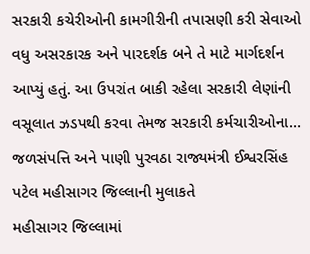સરકારી કચેરીઓની કામગીરીની તપાસણી કરી સેવાઓ વધુ અસરકારક અને પારદર્શક બને તે માટે માર્ગદર્શન આપ્યું હતું. આ ઉપરાંત બાકી રહેલા સરકારી લેણાંની વસૂલાત ઝડપથી કરવા તેમજ સરકારી કર્મચારીઓના…
જળસંપત્તિ અને પાણી પુરવઠા રાજ્યમંત્રી ઈશ્વરસિંહ પટેલ મહીસાગર જિલ્લાની મુલાકતે
મહીસાગર જિલ્લામાં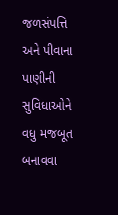જળસંપત્તિ અને પીવાના પાણીની સુવિધાઓને વધુ મજબૂત બનાવવા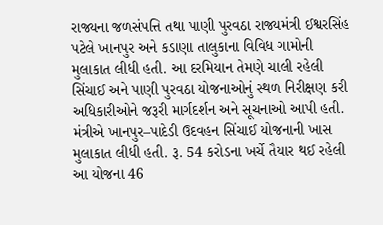રાજ્યના જળસંપત્તિ તથા પાણી પુરવઠા રાજ્યમંત્રી ઈશ્વરસિંહ પટેલે ખાનપુર અને કડાણા તાલુકાના વિવિધ ગામોની મુલાકાત લીધી હતી. આ દરમિયાન તેમણે ચાલી રહેલી સિંચાઈ અને પાણી પુરવઠા યોજનાઓનું સ્થળ નિરીક્ષણ કરી અધિકારીઓને જરૂરી માર્ગદર્શન અને સૂચનાઓ આપી હતી. મંત્રીએ ખાનપુર–પાદેડી ઉદવહન સિંચાઈ યોજનાની ખાસ મુલાકાત લીધી હતી. રૂ. 54 કરોડના ખર્ચે તૈયાર થઈ રહેલી આ યોજના 46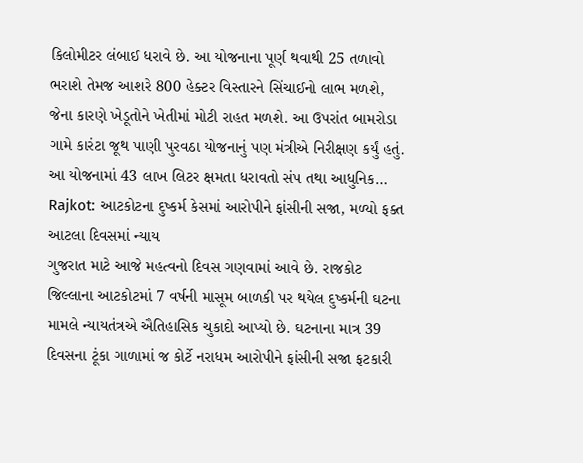કિલોમીટર લંબાઈ ધરાવે છે. આ યોજનાના પૂર્ણ થવાથી 25 તળાવો ભરાશે તેમજ આશરે 800 હેક્ટર વિસ્તારને સિંચાઈનો લાભ મળશે, જેના કારણે ખેડૂતોને ખેતીમાં મોટી રાહત મળશે. આ ઉપરાંત બામરોડા ગામે કારંટા જૂથ પાણી પુરવઠા યોજનાનું પણ મંત્રીએ નિરીક્ષણ કર્યું હતું. આ યોજનામાં 43 લાખ લિટર ક્ષમતા ધરાવતો સંપ તથા આધુનિક…
Rajkot: આટકોટના દુષ્કર્મ કેસમાં આરોપીને ફાંસીની સજા, મળ્યો ફક્ત આટલા દિવસમાં ન્યાય
ગુજરાત માટે આજે મહત્વનો દિવસ ગણવામાં આવે છે. રાજકોટ જિલ્લાના આટકોટમાં 7 વર્ષની માસૂમ બાળકી પર થયેલ દુષ્કર્મની ઘટના મામલે ન્યાયતંત્રએ ઐતિહાસિક ચુકાદો આપ્યો છે. ઘટનાના માત્ર 39 દિવસના ટૂંકા ગાળામાં જ કોર્ટે નરાધમ આરોપીને ફાંસીની સજા ફટકારી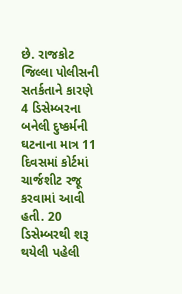છે. રાજકોટ જિલ્લા પોલીસની સતર્કતાને કારણે 4 ડિસેમ્બરના બનેલી દુષ્કર્મની ઘટનાના માત્ર 11 દિવસમાં કોર્ટમાં ચાર્જશીટ રજૂ કરવામાં આવી હતી. 20 ડિસેમ્બરથી શરૂ થયેલી પહેલી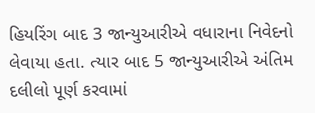હિયરિંગ બાદ 3 જાન્યુઆરીએ વધારાના નિવેદનો લેવાયા હતા. ત્યાર બાદ 5 જાન્યુઆરીએ અંતિમ દલીલો પૂર્ણ કરવામાં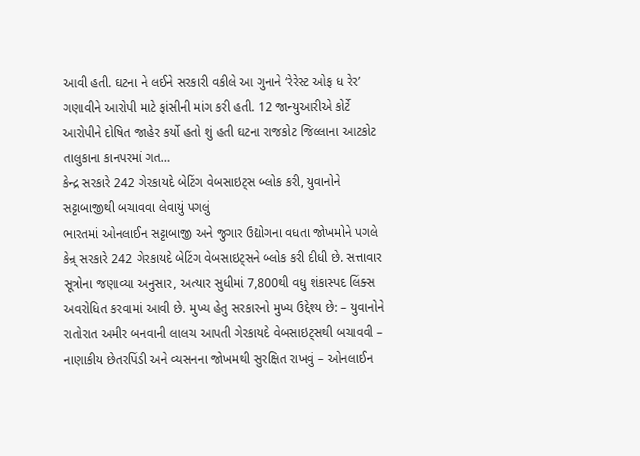આવી હતી. ઘટના ને લઈને સરકારી વકીલે આ ગુનાને ‘રેરેસ્ટ ઓફ ધ રેર’ ગણાવીને આરોપી માટે ફાંસીની માંગ કરી હતી. 12 જાન્યુઆરીએ કોર્ટે આરોપીને દોષિત જાહેર કર્યો હતો શું હતી ઘટના રાજકોટ જિલ્લાના આટકોટ તાલુકાના કાનપરમાં ગત…
કેન્દ્ર સરકારે 242 ગેરકાયદે બેટિંગ વેબસાઇટ્સ બ્લોક કરી, યુવાનોને સટ્ટાબાજીથી બચાવવા લેવાયું પગલું
ભારતમાં ઓનલાઈન સટ્ટાબાજી અને જુગાર ઉદ્યોગના વધતા જોખમોને પગલે કેન્ર્ સરકારે 242 ગેરકાયદે બેટિંગ વેબસાઇટ્સને બ્લોક કરી દીધી છે. સત્તાવાર સૂત્રોના જણાવ્યા અનુસાર, અત્યાર સુધીમાં 7,800થી વધુ શંકાસ્પદ લિંક્સ અવરોધિત કરવામાં આવી છે. મુખ્ય હેતુ સરકારનો મુખ્ય ઉદ્દેશ્ય છે: – યુવાનોને રાતોરાત અમીર બનવાની લાલચ આપતી ગેરકાયદે વેબસાઇટ્સથી બચાવવી – નાણાકીય છેતરપિંડી અને વ્યસનના જોખમથી સુરક્ષિત રાખવું – ઓનલાઈન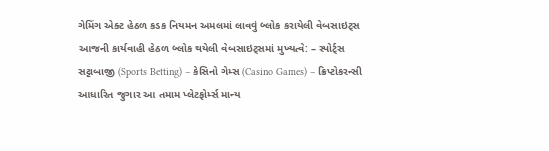ગેમિંગ એક્ટ હેઠળ કડક નિયમન અમલમાં લાવવું બ્લોક કરાયેલી વેબસાઇટ્સ આજની કાર્યવાહી હેઠળ બ્લોક થયેલી વેબસાઇટ્સમાં મુખ્યત્વે: – સ્પોર્ટ્સ સટ્ટાબાજી (Sports Betting) – કેસિનો ગેમ્સ (Casino Games) – ક્રિપ્ટોકરન્સી આધારિત જુગાર આ તમામ પ્લેટફોર્મ્સ માન્ય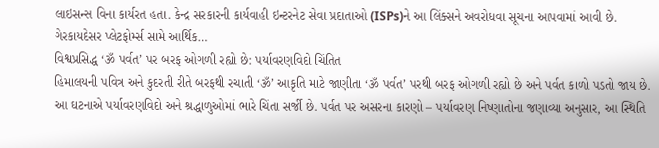લાઇસન્સ વિના કાર્યરત હતા. કેન્દ્ર સરકારની કાર્યવાહી ઇન્ટરનેટ સેવા પ્રદાતાઓ (ISPs)ને આ લિંક્સને અવરોધવા સૂચના આપવામાં આવી છે. ગેરકાયદેસર પ્લેટફોર્મ્સ સામે આર્થિક…
વિશ્વપ્રસિદ્ધ ‘ૐ પર્વત’ પર બરફ ઓગળી રહ્યો છે: પર્યાવરણવિદો ચિંતિત
હિમાલયની પવિત્ર અને કુદરતી રીતે બરફથી રચાતી ‘ૐ’ આકૃતિ માટે જાણીતા ‘ૐ પર્વત’ પરથી બરફ ઓગળી રહ્યો છે અને પર્વત કાળો પડતો જાય છે. આ ઘટનાએ પર્યાવરણવિદો અને શ્રદ્ધાળુઓમાં ભારે ચિંતા સર્જી છે. પર્વત પર અસરના કારણો – પર્યાવરણ નિષ્ણાતોના જણાવ્યા અનુસાર, આ સ્થિતિ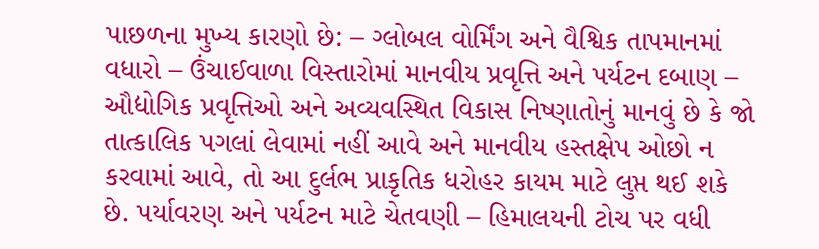પાછળના મુખ્ય કારણો છે: – ગ્લોબલ વોર્મિંગ અને વૈશ્વિક તાપમાનમાં વધારો – ઉંચાઈવાળા વિસ્તારોમાં માનવીય પ્રવૃત્તિ અને પર્યટન દબાણ – ઔદ્યોગિક પ્રવૃત્તિઓ અને અવ્યવસ્થિત વિકાસ નિષ્ણાતોનું માનવું છે કે જો તાત્કાલિક પગલાં લેવામાં નહીં આવે અને માનવીય હસ્તક્ષેપ ઓછો ન કરવામાં આવે, તો આ દુર્લભ પ્રાકૃતિક ધરોહર કાયમ માટે લુપ્ત થઈ શકે છે. પર્યાવરણ અને પર્યટન માટે ચેતવણી – હિમાલયની ટોચ પર વધી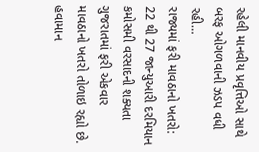રહેલી માનવીય પ્રવૃત્તિઓ સાથે બરફ ઓગળવાની ઝડપ વધી રહી…
રાજ્યમાં ફરી માવઠાનો ખતરો: 22 થી 27 જાન્યુઆરી દરમિયાન કમોસમી વરસાદની શક્યતા
ગુજરાતમાં ફરી એકવાર માવઠાનો ખતરો તોળાઇ રહ્યો છે. હવામાન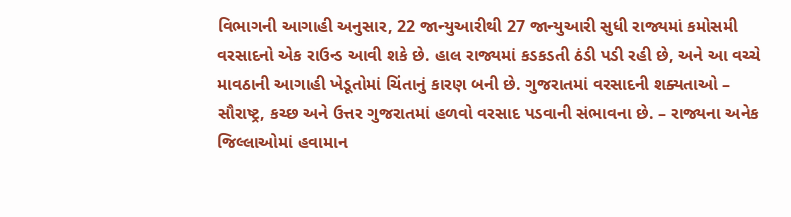વિભાગની આગાહી અનુસાર, 22 જાન્યુઆરીથી 27 જાન્યુઆરી સુધી રાજ્યમાં કમોસમી વરસાદનો એક રાઉન્ડ આવી શકે છે. હાલ રાજ્યમાં કડકડતી ઠંડી પડી રહી છે, અને આ વચ્ચે માવઠાની આગાહી ખેડૂતોમાં ચિંતાનું કારણ બની છે. ગુજરાતમાં વરસાદની શક્યતાઓ – સૌરાષ્ટ્ર, કચ્છ અને ઉત્તર ગુજરાતમાં હળવો વરસાદ પડવાની સંભાવના છે. – રાજ્યના અનેક જિલ્લાઓમાં હવામાન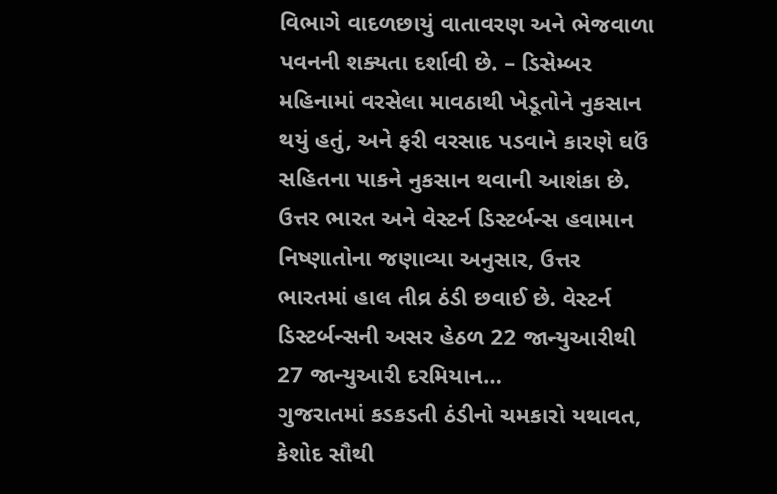વિભાગે વાદળછાયું વાતાવરણ અને ભેજવાળા પવનની શક્યતા દર્શાવી છે. – ડિસેમ્બર મહિનામાં વરસેલા માવઠાથી ખેડૂતોને નુકસાન થયું હતું, અને ફરી વરસાદ પડવાને કારણે ઘઉં સહિતના પાકને નુકસાન થવાની આશંકા છે. ઉત્તર ભારત અને વેસ્ટર્ન ડિસ્ટર્બન્સ હવામાન નિષ્ણાતોના જણાવ્યા અનુસાર, ઉત્તર ભારતમાં હાલ તીવ્ર ઠંડી છવાઈ છે. વેસ્ટર્ન ડિસ્ટર્બન્સની અસર હેઠળ 22 જાન્યુઆરીથી 27 જાન્યુઆરી દરમિયાન…
ગુજરાતમાં કડકડતી ઠંડીનો ચમકારો યથાવત, કેશોદ સૌથી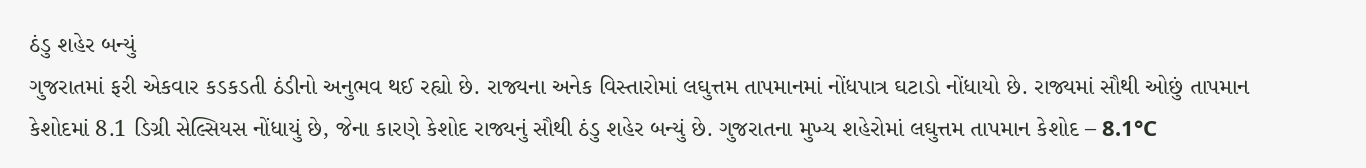ઠંડુ શહેર બન્યું
ગુજરાતમાં ફરી એકવાર કડકડતી ઠંડીનો અનુભવ થઈ રહ્યો છે. રાજ્યના અનેક વિસ્તારોમાં લઘુત્તમ તાપમાનમાં નોંધપાત્ર ઘટાડો નોંધાયો છે. રાજ્યમાં સૌથી ઓછું તાપમાન કેશોદમાં 8.1 ડિગ્રી સેલ્સિયસ નોંધાયું છે, જેના કારણે કેશોદ રાજ્યનું સૌથી ઠંડુ શહેર બન્યું છે. ગુજરાતના મુખ્ય શહેરોમાં લઘુત્તમ તાપમાન કેશોદ – 8.1°C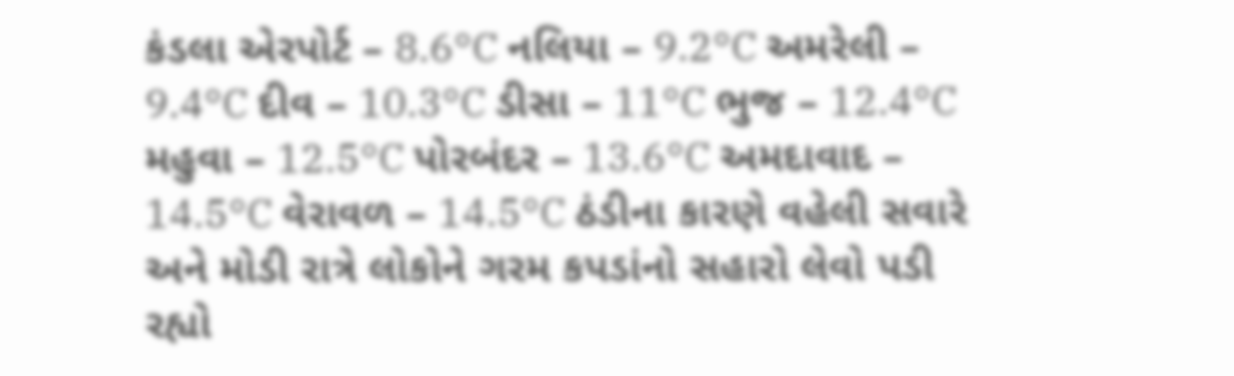કંડલા એરપોર્ટ – 8.6°C નલિયા – 9.2°C અમરેલી – 9.4°C દીવ – 10.3°C ડીસા – 11°C ભુજ – 12.4°C મહુવા – 12.5°C પોરબંદર – 13.6°C અમદાવાદ – 14.5°C વેરાવળ – 14.5°C ઠંડીના કારણે વહેલી સવારે અને મોડી રાત્રે લોકોને ગરમ કપડાંનો સહારો લેવો પડી રહ્યો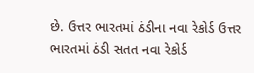છે. ઉત્તર ભારતમાં ઠંડીના નવા રેકોર્ડ ઉત્તર ભારતમાં ઠંડી સતત નવા રેકોર્ડ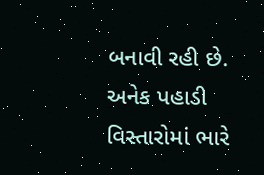બનાવી રહી છે. અનેક પહાડી વિસ્તારોમાં ભારે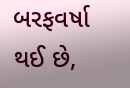બરફવર્ષા થઈ છે,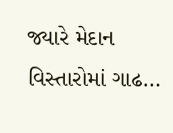જ્યારે મેદાન વિસ્તારોમાં ગાઢ…